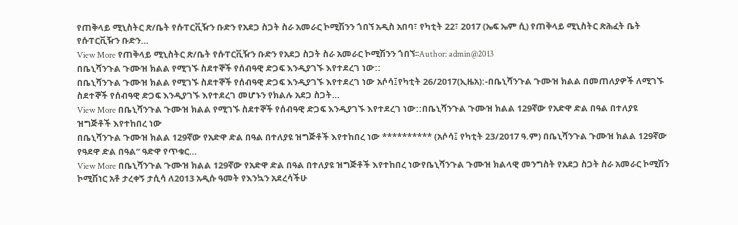የጠቅላይ ሚኒስትር ጽ/ቤት የሱፐርቪዥን ቡድን የአደጋ ስጋት ስራ አመራር ኮሚሽንን ጎበኘ አዲስ አበባ፣ የካቲት 22፣ 2017 (ኤፍ ኤም ሲ) የጠቅላይ ሚኒስትር ጽሕፈት ቤት የሱፐርቪዥን ቡድን…
View More የጠቅላይ ሚኒስትር ጽ/ቤት የሱፐርቪዥን ቡድን የአደጋ ስጋት ስራ አመራር ኮሚሽንን ጎበኘ፡፡Author: admin@2013
በቤኒሻንጉል ጉሙዝ ክልል የሚገኙ ስደተኞች የሰብዓዊ ድጋፍ እንዲያገኙ እየተደረገ ነው::
በቤኒሻንጉል ጉሙዝ ክልል የሚገኙ ስደተኞች የሰብዓዊ ድጋፍ እንዲያገኙ እየተደረገ ነው አሶሳ፤የካቲት 26/2017(ኢዜአ):-በቤኒሻንጉል ጉሙዝ ክልል በመጠለያዎች ለሚገኙ ስደተኞች የሰብዓዊ ድጋፍ እንዲያገኙ እየተደረገ መሆኑን የክልሉ አደጋ ስጋት…
View More በቤኒሻንጉል ጉሙዝ ክልል የሚገኙ ስደተኞች የሰብዓዊ ድጋፍ እንዲያገኙ እየተደረገ ነው::በቤኒሻንጉል ጉሙዝ ክልል 129ኛው የአድዋ ድል በዓል በተለያዩ ዝግጅቶች እየተከበረ ነው
በቤኒሻንጉል ጉሙዝ ክልል 129ኛው የአድዋ ድል በዓል በተለያዩ ዝግጅቶች እየተከበረ ነው ********** (አሶሳ፤ የካቲት 23/2017 ዓ.ም) በቤኒሻንጉል ጉሙዝ ክልል 129ኛው የዓደዋ ድል በዓል” ዓድዋ የጥቁር…
View More በቤኒሻንጉል ጉሙዝ ክልል 129ኛው የአድዋ ድል በዓል በተለያዩ ዝግጅቶች እየተከበረ ነውየቤኒሻንጉል ጉሙዝ ክልላዊ መንግስት የአደጋ ስጋት ስራ አመራር ኮሚሽን ኮሚሽነር አቶ ታረቀኝ ታሲሳ ለ2013 አዲሱ ዓመት የእንኳን አደረሳችሁ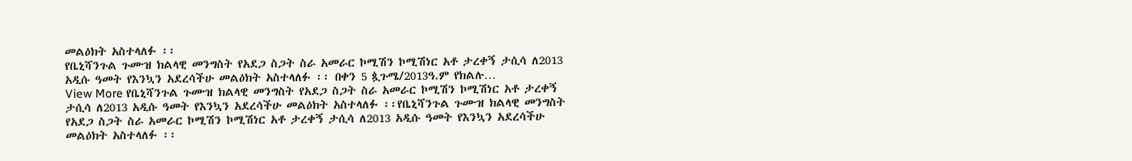መልዕክት አስተላለፉ ፡፡
የቤኒሻንጉል ጉሙዝ ክልላዊ መንግስት የአደጋ ስጋት ስራ አመራር ኮሚሽን ኮሚሽነር አቶ ታረቀኝ ታሲሳ ለ2013 አዲሱ ዓመት የእንኳን አደረሳችሁ መልዕክት አስተላለፉ ፡፡ በቀን 5 ጷጉሜ/2013ዓ.ም የክልሉ…
View More የቤኒሻንጉል ጉሙዝ ክልላዊ መንግስት የአደጋ ስጋት ስራ አመራር ኮሚሽን ኮሚሽነር አቶ ታረቀኝ ታሲሳ ለ2013 አዲሱ ዓመት የእንኳን አደረሳችሁ መልዕክት አስተላለፉ ፡፡የቤኒሻንጉል ጉሙዝ ክልላዊ መንግስት የአደጋ ስጋት ስራ አመራር ኮሚሽን ኮሚሽነር አቶ ታረቀኝ ታሲሳ ለ2013 አዲሱ ዓመት የእንኳን አደረሳችሁ መልዕክት አስተላለፉ ፡፡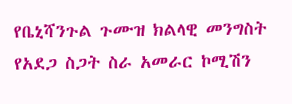የቤኒሻንጉል ጉሙዝ ክልላዊ መንግስት የአደጋ ስጋት ስራ አመራር ኮሚሽን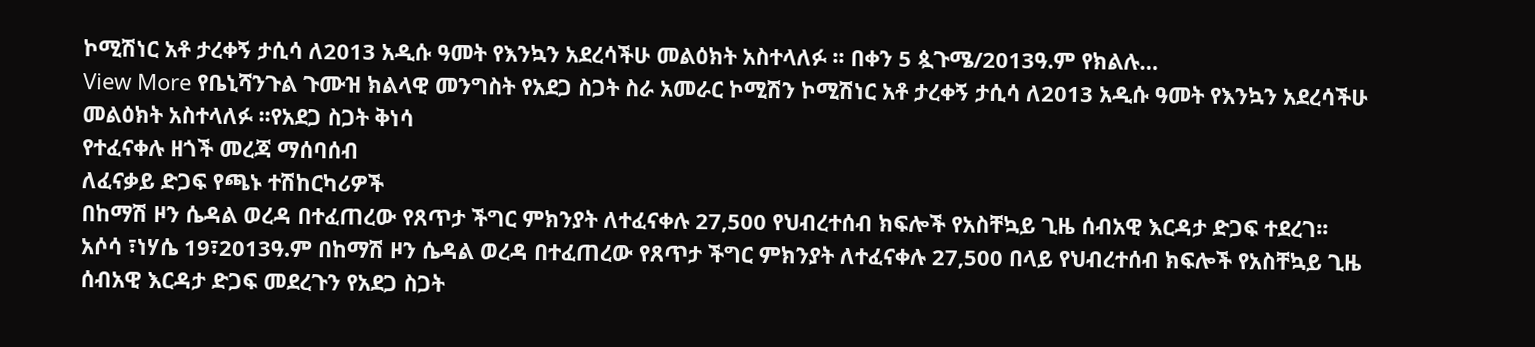ኮሚሽነር አቶ ታረቀኝ ታሲሳ ለ2013 አዲሱ ዓመት የእንኳን አደረሳችሁ መልዕክት አስተላለፉ ፡፡ በቀን 5 ጷጉሜ/2013ዓ.ም የክልሉ…
View More የቤኒሻንጉል ጉሙዝ ክልላዊ መንግስት የአደጋ ስጋት ስራ አመራር ኮሚሽን ኮሚሽነር አቶ ታረቀኝ ታሲሳ ለ2013 አዲሱ ዓመት የእንኳን አደረሳችሁ መልዕክት አስተላለፉ ፡፡የአደጋ ስጋት ቅነሳ
የተፈናቀሉ ዘጎች መረጃ ማሰባሰብ
ለፈናቃይ ድጋፍ የጫኑ ተሽከርካሪዎች
በከማሽ ዞን ሴዳል ወረዳ በተፈጠረው የጸጥታ ችግር ምክንያት ለተፈናቀሉ 27‚500 የህብረተሰብ ክፍሎች የአስቸኳይ ጊዜ ሰብአዊ እርዳታ ድጋፍ ተደረገ፡፡
አሶሳ ፣ነሃሴ 19፣2013ዓ.ም በከማሽ ዞን ሴዳል ወረዳ በተፈጠረው የጸጥታ ችግር ምክንያት ለተፈናቀሉ 27‚500 በላይ የህብረተሰብ ክፍሎች የአስቸኳይ ጊዜ ሰብአዊ እርዳታ ድጋፍ መደረጉን የአደጋ ስጋት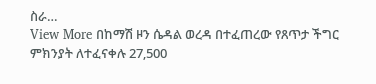ስራ…
View More በከማሽ ዞን ሴዳል ወረዳ በተፈጠረው የጸጥታ ችግር ምክንያት ለተፈናቀሉ 27‚500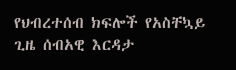የህብረተሰብ ክፍሎች የአስቸኳይ ጊዜ ሰብአዊ እርዳታ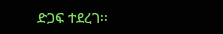ድጋፍ ተደረገ፡፡